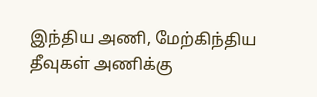இந்திய அணி, மேற்கிந்திய தீவுகள் அணிக்கு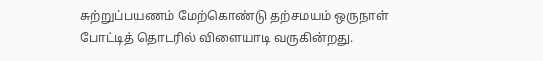சுற்றுப்பயணம் மேற்கொண்டு தற்சமயம் ஒருநாள் போட்டித் தொடரில் விளையாடி வருகின்றது.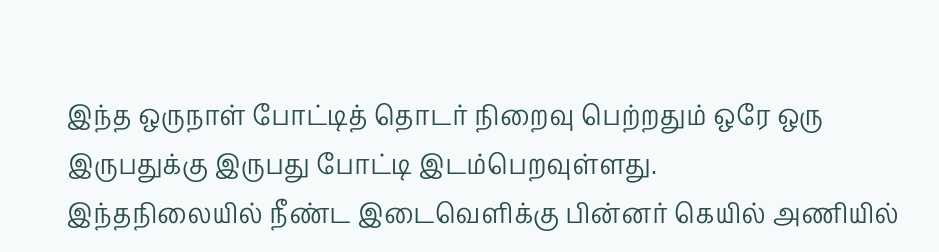இந்த ஒருநாள் போட்டித் தொடர் நிறைவு பெற்றதும் ஒரே ஒரு இருபதுக்கு இருபது போட்டி இடம்பெறவுள்ளது.
இந்தநிலையில் நீண்ட இடைவெளிக்கு பின்னர் கெயில் அணியில்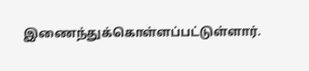இணைந்துக்கொள்ளப்பட்டுள்ளார்.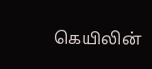கெயிலின்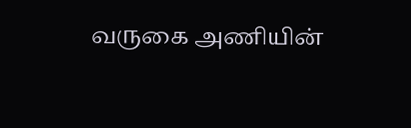வருகை அணியின்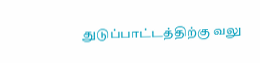துடுப்பாட்டத்திற்கு வலு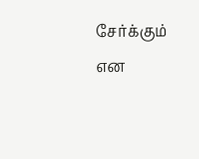சேர்க்கும் என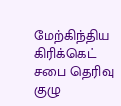மேற்கிந்திய கிரிக்கெட் சபை தெரிவு குழு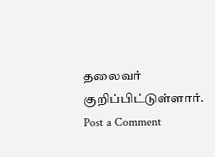தலைவர் குறிப்பிட்டுள்ளார்.
Post a Comment